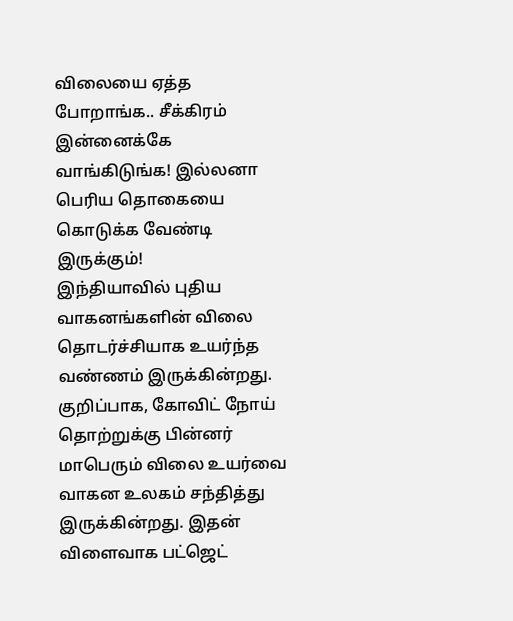விலையை ஏத்த போறாங்க.. சீக்கிரம் இன்னைக்கே வாங்கிடுங்க! இல்லனா பெரிய தொகையை கொடுக்க வேண்டி இருக்கும்!
இந்தியாவில் புதிய வாகனங்களின் விலை தொடர்ச்சியாக உயர்ந்த வண்ணம் இருக்கின்றது. குறிப்பாக, கோவிட் நோய் தொற்றுக்கு பின்னர் மாபெரும் விலை உயர்வை வாகன உலகம் சந்தித்து இருக்கின்றது. இதன் விளைவாக பட்ஜெட்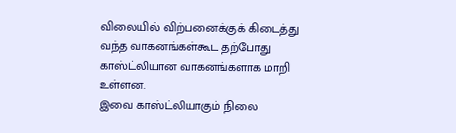விலையில் விற்பனைக்குக் கிடைத்து வந்த வாகனங்கள்கூட தற்போது காஸ்ட்லியான வாகனங்களாக மாறி உள்ளன.
இவை காஸ்ட்லியாகும் நிலை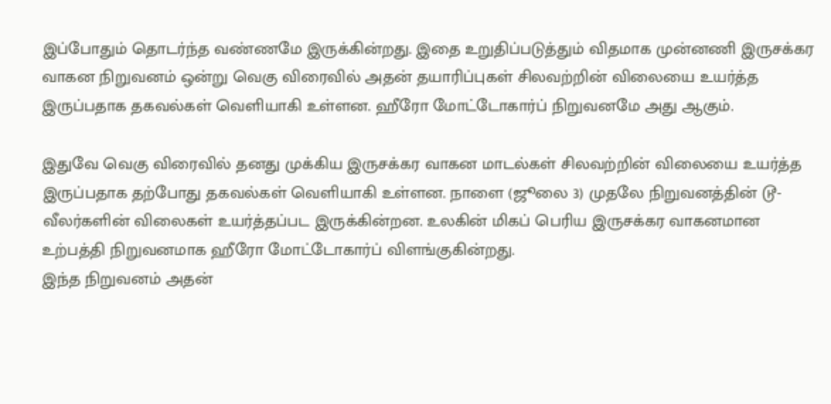இப்போதும் தொடர்ந்த வண்ணமே இருக்கின்றது. இதை உறுதிப்படுத்தும் விதமாக முன்னணி இருசக்கர வாகன நிறுவனம் ஒன்று வெகு விரைவில் அதன் தயாரிப்புகள் சிலவற்றின் விலையை உயர்த்த இருப்பதாக தகவல்கள் வெளியாகி உள்ளன. ஹீரோ மோட்டோகார்ப் நிறுவனமே அது ஆகும்.

இதுவே வெகு விரைவில் தனது முக்கிய இருசக்கர வாகன மாடல்கள் சிலவற்றின் விலையை உயர்த்த இருப்பதாக தற்போது தகவல்கள் வெளியாகி உள்ளன. நாளை (ஜூலை 3) முதலே நிறுவனத்தின் டூ-வீலர்களின் விலைகள் உயர்த்தப்பட இருக்கின்றன. உலகின் மிகப் பெரிய இருசக்கர வாகனமான உற்பத்தி நிறுவனமாக ஹீரோ மோட்டோகார்ப் விளங்குகின்றது.
இந்த நிறுவனம் அதன்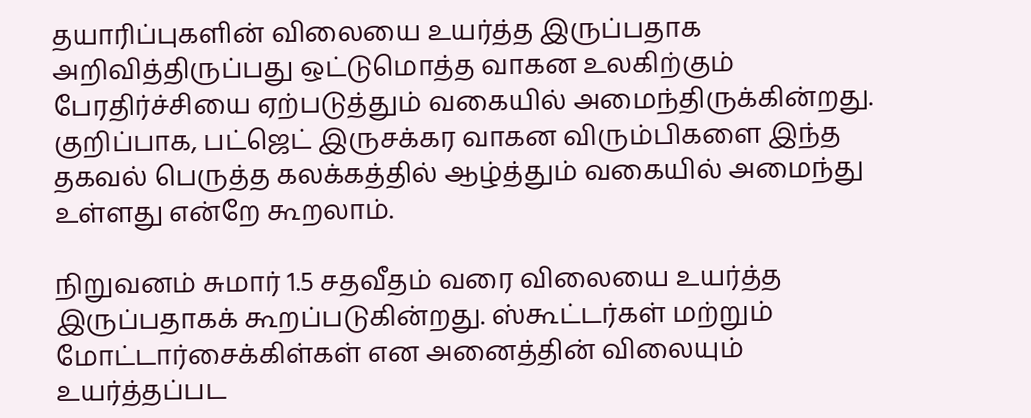தயாரிப்புகளின் விலையை உயர்த்த இருப்பதாக அறிவித்திருப்பது ஒட்டுமொத்த வாகன உலகிற்கும் பேரதிர்ச்சியை ஏற்படுத்தும் வகையில் அமைந்திருக்கின்றது. குறிப்பாக, பட்ஜெட் இருசக்கர வாகன விரும்பிகளை இந்த தகவல் பெருத்த கலக்கத்தில் ஆழ்த்தும் வகையில் அமைந்து உள்ளது என்றே கூறலாம்.

நிறுவனம் சுமார் 1.5 சதவீதம் வரை விலையை உயர்த்த இருப்பதாகக் கூறப்படுகின்றது. ஸ்கூட்டர்கள் மற்றும் மோட்டார்சைக்கிள்கள் என அனைத்தின் விலையும் உயர்த்தப்பட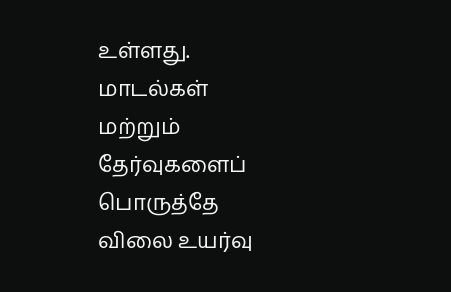உள்ளது. மாடல்கள் மற்றும் தேர்வுகளைப் பொருத்தே விலை உயர்வு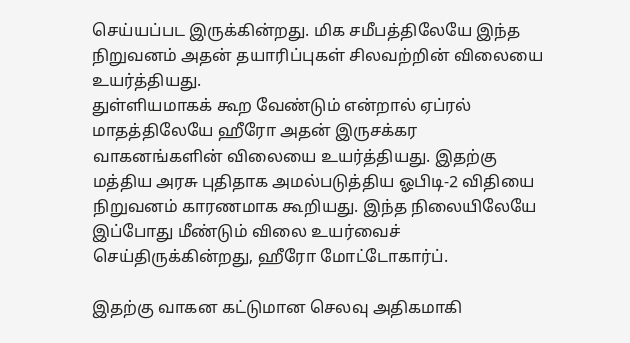செய்யப்பட இருக்கின்றது. மிக சமீபத்திலேயே இந்த நிறுவனம் அதன் தயாரிப்புகள் சிலவற்றின் விலையை உயர்த்தியது.
துள்ளியமாகக் கூற வேண்டும் என்றால் ஏப்ரல் மாதத்திலேயே ஹீரோ அதன் இருசக்கர வாகனங்களின் விலையை உயர்த்தியது. இதற்கு மத்திய அரசு புதிதாக அமல்படுத்திய ஓபிடி-2 விதியை நிறுவனம் காரணமாக கூறியது. இந்த நிலையிலேயே இப்போது மீண்டும் விலை உயர்வைச் செய்திருக்கின்றது, ஹீரோ மோட்டோகார்ப்.

இதற்கு வாகன கட்டுமான செலவு அதிகமாகி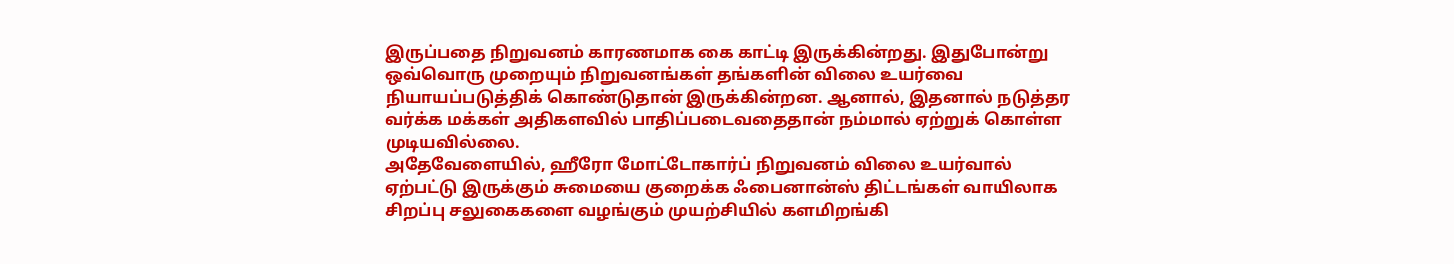இருப்பதை நிறுவனம் காரணமாக கை காட்டி இருக்கின்றது. இதுபோன்று ஒவ்வொரு முறையும் நிறுவனங்கள் தங்களின் விலை உயர்வை நியாயப்படுத்திக் கொண்டுதான் இருக்கின்றன. ஆனால், இதனால் நடுத்தர வர்க்க மக்கள் அதிகளவில் பாதிப்படைவதைதான் நம்மால் ஏற்றுக் கொள்ள முடியவில்லை.
அதேவேளையில், ஹீரோ மோட்டோகார்ப் நிறுவனம் விலை உயர்வால் ஏற்பட்டு இருக்கும் சுமையை குறைக்க ஃபைனான்ஸ் திட்டங்கள் வாயிலாக சிறப்பு சலுகைகளை வழங்கும் முயற்சியில் களமிறங்கி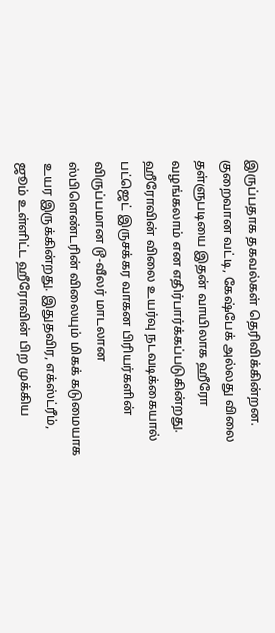இருப்பதாக தகவல்கள் தெரிவிக்கின்றன. குறைவான வட்டி, கேஷ்பேக் அல்லது விலை தள்ளுபடியை இதன் வாயிலாக ஹீரோ வழங்கலாம் என எதிர்பார்க்கப்படுகின்றது.
ஹீரோவின் விலை உயர்வு நடவடிக்கையால் பட்ஜெட் இருசக்கர வாகன பிரியர்களின் விருப்பமான டூ-வீலர் மாடலான ஸ்பிளெண்டரின் விலையும் மிகக் கடுமையாக உயர இருக்கின்றது. இதுதவிர, எக்ஸ்ட்ரீம், ஜூம் உள்ளிட்ட ஹீரோவின் பிற முக்கிய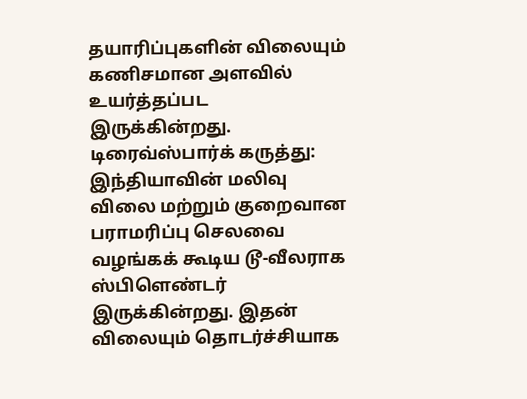தயாரிப்புகளின் விலையும் கணிசமான அளவில் உயர்த்தப்பட இருக்கின்றது.
டிரைவ்ஸ்பார்க் கருத்து: இந்தியாவின் மலிவு விலை மற்றும் குறைவான பராமரிப்பு செலவை வழங்கக் கூடிய டூ-வீலராக ஸ்பிளெண்டர் இருக்கின்றது. இதன் விலையும் தொடர்ச்சியாக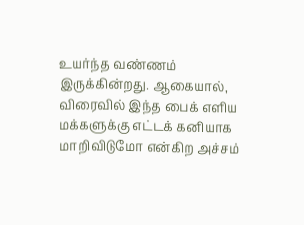உயர்ந்த வண்ணம் இருக்கின்றது. ஆகையால், விரைவில் இந்த பைக் எளிய மக்களுக்கு எட்டக் கனியாக மாறிவிடுமோ என்கிற அச்சம்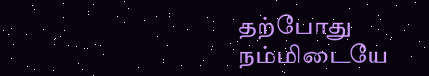தற்போது நம்மிடையே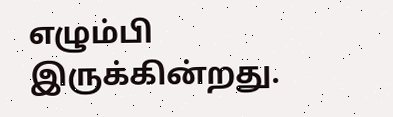எழும்பி இருக்கின்றது.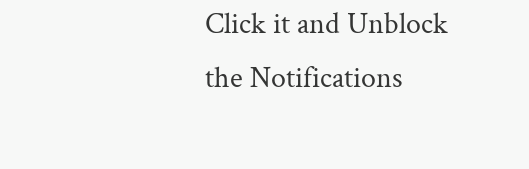Click it and Unblock the Notifications